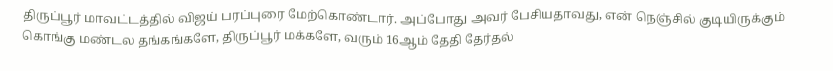திருப்பூர் மாவட்டத்தில் விஜய் பரப்புரை மேற்கொண்டார். அப்போது அவர் பேசியதாவது, என் நெஞ்சில் குடியிருக்கும் கொங்கு மண்டல தங்கங்களே, திருப்பூர் மக்களே, வரும் 16ஆம் தேதி தேர்தல்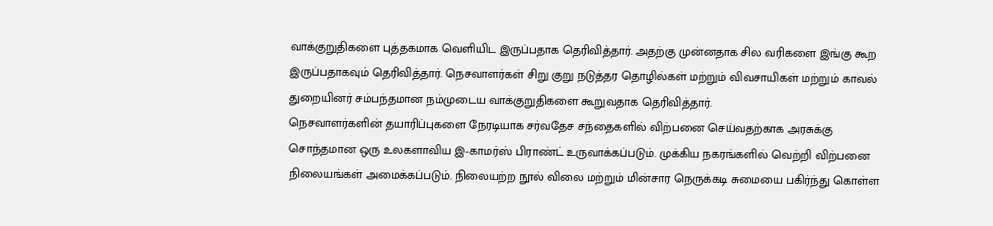வாக்குறுதிகளை புத்தகமாக வெளியிட இருப்பதாக தெரிவித்தார். அதற்கு முன்னதாக சில வரிகளை இங்கு கூற இருப்பதாகவும் தெரிவித்தார். நெசவாளர்கள் சிறு குறு நடுத்தர தொழில்கள் மற்றும் விவசாயிகள் மற்றும் காவல் துறையினர் சம்பந்தமான நம்முடைய வாக்குறுதிகளை கூறுவதாக தெரிவித்தார்.
நெசவாளர்களின் தயாரிப்புகளை நேரடியாக சர்வதேச சந்தைகளில் விற்பனை செய்வதற்காக அரசுக்கு சொந்தமான ஒரு உலகளாவிய இ-காமர்ஸ் பிராண்ட் உருவாக்கப்படும். முக்கிய நகரங்களில் வெற்றி விற்பனை நிலையங்கள் அமைக்கப்படும். நிலையற்ற நூல் விலை மற்றும் மின்சார நெருக்கடி சுமையை பகிர்ந்து கொள்ள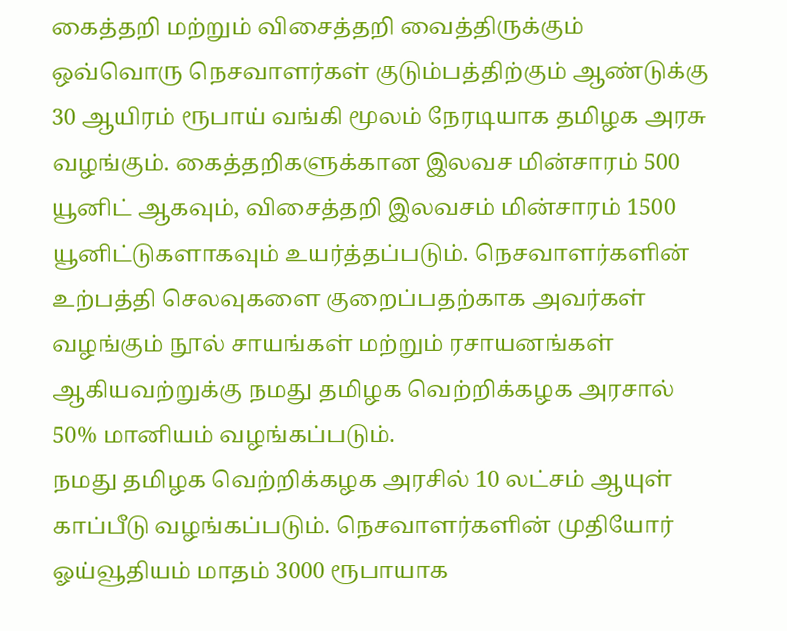கைத்தறி மற்றும் விசைத்தறி வைத்திருக்கும் ஒவ்வொரு நெசவாளர்கள் குடும்பத்திற்கும் ஆண்டுக்கு 30 ஆயிரம் ரூபாய் வங்கி மூலம் நேரடியாக தமிழக அரசு வழங்கும். கைத்தறிகளுக்கான இலவச மின்சாரம் 500 யூனிட் ஆகவும், விசைத்தறி இலவசம் மின்சாரம் 1500 யூனிட்டுகளாகவும் உயர்த்தப்படும். நெசவாளர்களின் உற்பத்தி செலவுகளை குறைப்பதற்காக அவர்கள் வழங்கும் நூல் சாயங்கள் மற்றும் ரசாயனங்கள் ஆகியவற்றுக்கு நமது தமிழக வெற்றிக்கழக அரசால் 50% மானியம் வழங்கப்படும்.
நமது தமிழக வெற்றிக்கழக அரசில் 10 லட்சம் ஆயுள் காப்பீடு வழங்கப்படும். நெசவாளர்களின் முதியோர் ஓய்வூதியம் மாதம் 3000 ரூபாயாக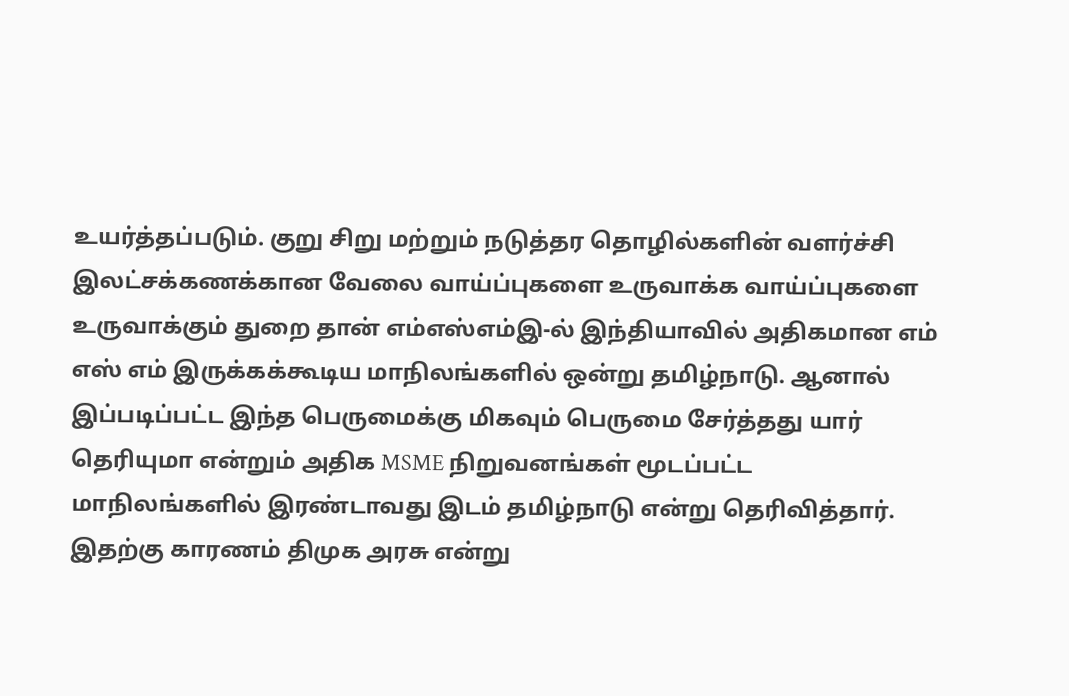உயர்த்தப்படும். குறு சிறு மற்றும் நடுத்தர தொழில்களின் வளர்ச்சி இலட்சக்கணக்கான வேலை வாய்ப்புகளை உருவாக்க வாய்ப்புகளை உருவாக்கும் துறை தான் எம்எஸ்எம்இ-ல் இந்தியாவில் அதிகமான எம் எஸ் எம் இருக்கக்கூடிய மாநிலங்களில் ஒன்று தமிழ்நாடு. ஆனால் இப்படிப்பட்ட இந்த பெருமைக்கு மிகவும் பெருமை சேர்த்தது யார் தெரியுமா என்றும் அதிக MSME நிறுவனங்கள் மூடப்பட்ட மாநிலங்களில் இரண்டாவது இடம் தமிழ்நாடு என்று தெரிவித்தார். இதற்கு காரணம் திமுக அரசு என்று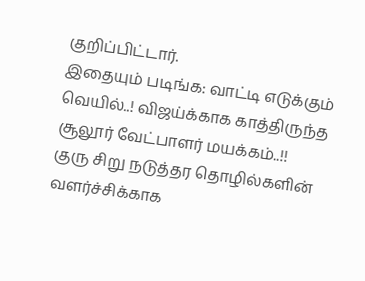குறிப்பிட்டார்.
இதையும் படிங்க: வாட்டி எடுக்கும் வெயில்..! விஜய்க்காக காத்திருந்த சூலூர் வேட்பாளர் மயக்கம்..!!
குரு சிறு நடுத்தர தொழில்களின் வளர்ச்சிக்காக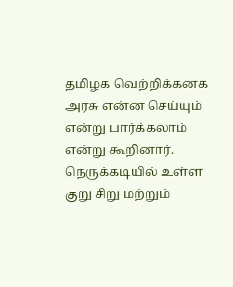தமிழக வெற்றிக்கனக அரசு என்ன செய்யும் என்று பார்க்கலாம் என்று கூறினார். நெருக்கடியில் உள்ள குறு சிறு மற்றும்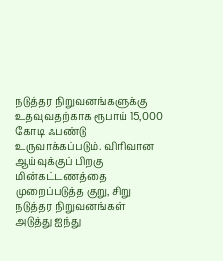நடுத்தர நிறுவனங்களுக்கு உதவுவதற்காக ரூபாய் 15,000 கோடி ஃபண்டு உருவாக்கப்படும். விரிவான ஆய்வுக்குப் பிறகு மின்கட்டணத்தை முறைப்படுத்த குறு, சிறு நடுத்தர நிறுவனங்கள் அடுத்து ஐந்து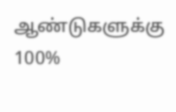ஆண்டுகளுக்கு 100%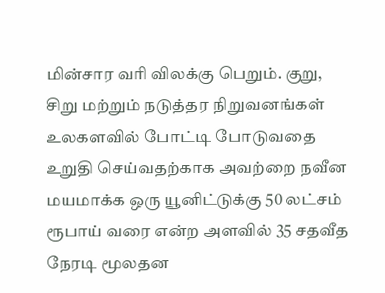மின்சார வரி விலக்கு பெறும். குறு, சிறு மற்றும் நடுத்தர நிறுவனங்கள் உலகளவில் போட்டி போடுவதை உறுதி செய்வதற்காக அவற்றை நவீன மயமாக்க ஒரு யூனிட்டுக்கு 50 லட்சம் ரூபாய் வரை என்ற அளவில் 35 சதவீத நேரடி மூலதன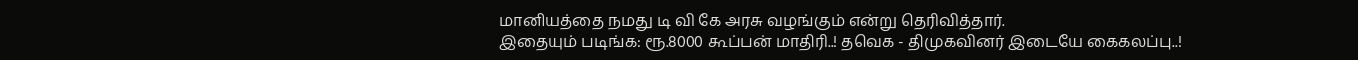மானியத்தை நமது டி வி கே அரசு வழங்கும் என்று தெரிவித்தார்.
இதையும் படிங்க: ரூ.8000 கூப்பன் மாதிரி..! தவெக - திமுகவினர் இடையே கைகலப்பு..!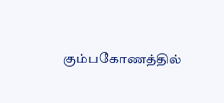கும்பகோணத்தில்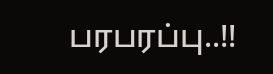பரபரப்பு..!!